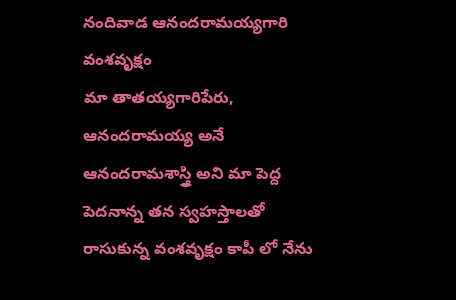నందివాడ ఆనందరామయ్యగారి వంశవృక్షం
మా తాతయ్యగారిపేరు, ఆనందరామయ్య అనే ఆనందరామశాస్త్రి అని మా పెద్ద పెదనాన్న తన స్వహస్తాలతో రాసుకున్న వంశవృక్షం కాపీ లో నేను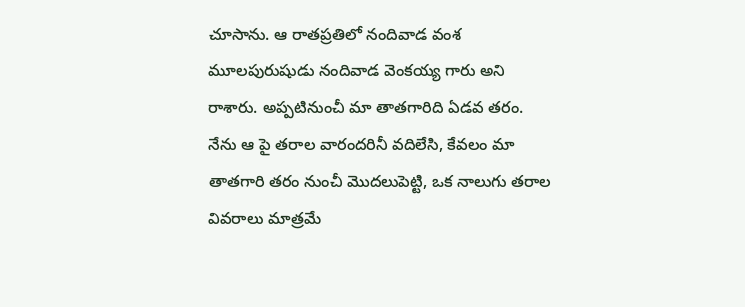చూసాను. ఆ రాతప్రతిలో నందివాడ వంశ మూలపురుషుడు నందివాడ వెంకయ్య గారు అని రాశారు. అప్పటినుంచీ మా తాతగారిది ఏడవ తరం. నేను ఆ పై తరాల వారందరినీ వదిలేసి, కేవలం మా తాతగారి తరం నుంచీ మొదలుపెట్టి, ఒక నాలుగు తరాల వివరాలు మాత్రమే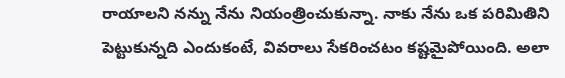రాయాలని నన్ను నేను నియంత్రించుకున్నా. నాకు నేను ఒక పరిమితిని పెట్టుకున్నది ఎందుకంటే, వివరాలు సేకరించటం కష్టమైపోయింది. అలా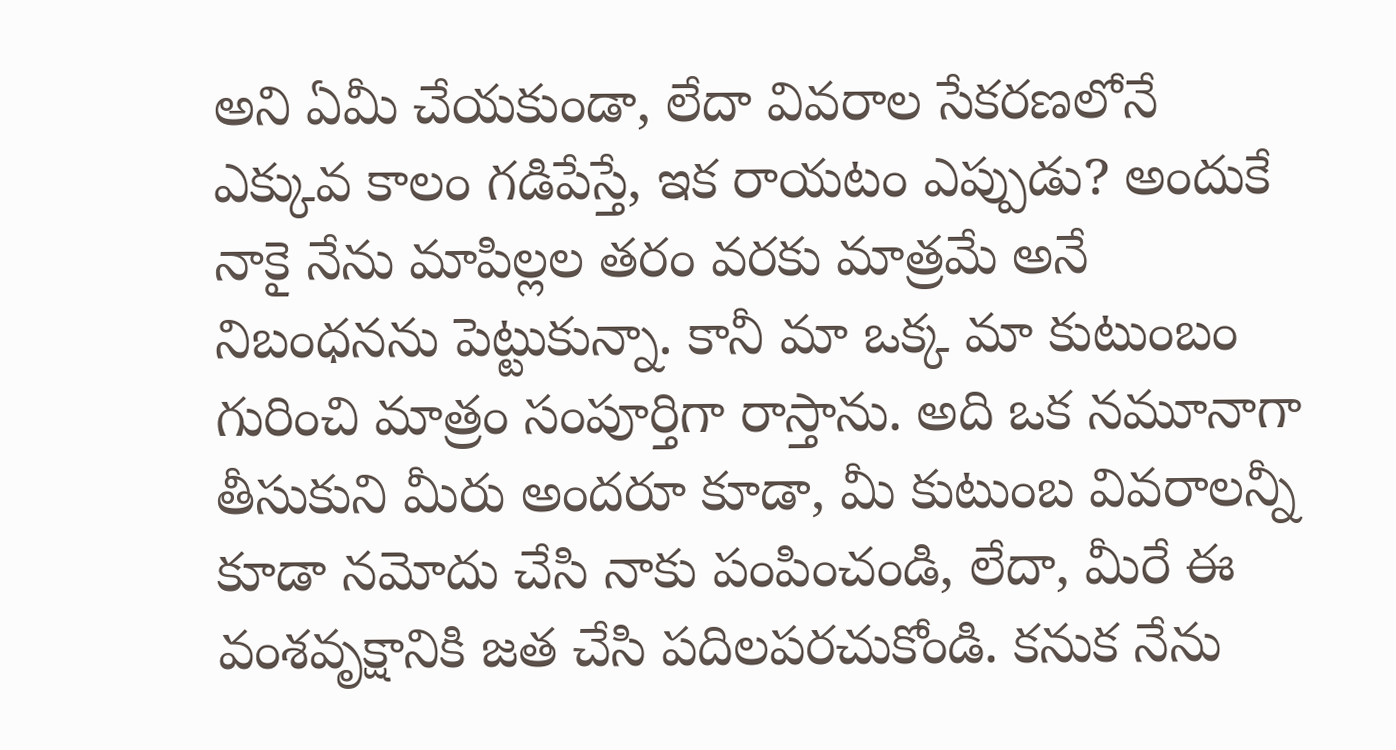అని ఏమీ చేయకుండా, లేదా వివరాల సేకరణలోనే ఎక్కువ కాలం గడిపేస్తే, ఇక రాయటం ఎప్పుడు? అందుకే నాకై నేను మాపిల్లల తరం వరకు మాత్రమే అనే నిబంధనను పెట్టుకున్నా. కానీ మా ఒక్క మా కుటుంబం గురించి మాత్రం సంపూర్తిగా రాస్తాను. అది ఒక నమూనాగా తీసుకుని మీరు అందరూ కూడా, మీ కుటుంబ వివరాలన్నీ కూడా నమోదు చేసి నాకు పంపించండి, లేదా, మీరే ఈ వంశవృక్షానికి జత చేసి పదిలపరచుకోండి. కనుక నేను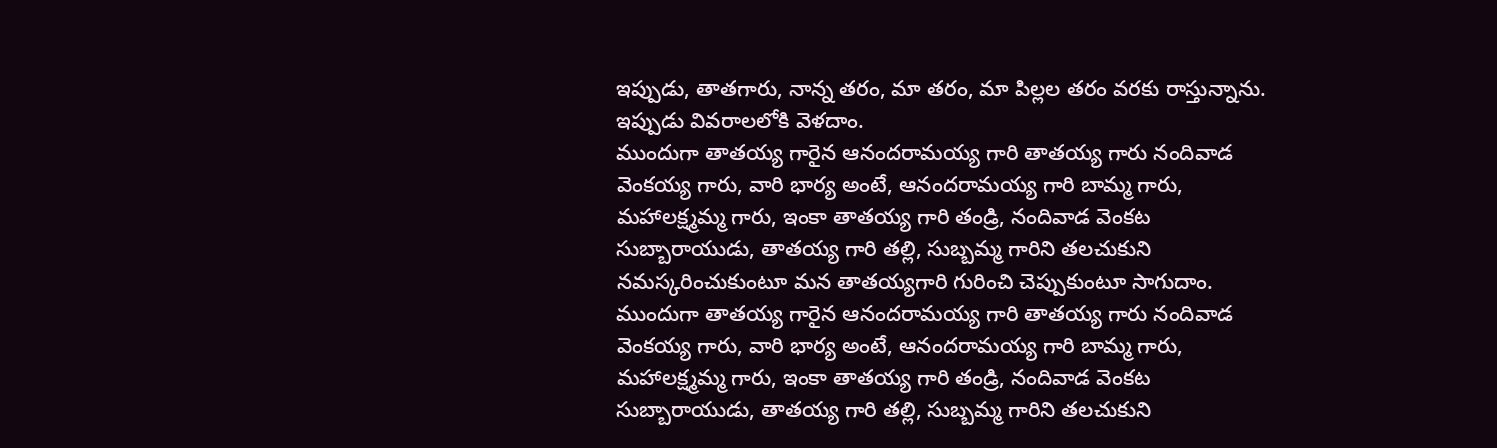ఇప్పుడు, తాతగారు, నాన్న తరం, మా తరం, మా పిల్లల తరం వరకు రాస్తున్నాను. ఇప్పుడు వివరాలలోకి వెళదాం.
ముందుగా తాతయ్య గారైన ఆనందరామయ్య గారి తాతయ్య గారు నందివాడ వెంకయ్య గారు, వారి భార్య అంటే, ఆనందరామయ్య గారి బామ్మ గారు, మహాలక్ష్మమ్మ గారు, ఇంకా తాతయ్య గారి తండ్రి, నందివాడ వెంకట సుబ్బారాయుడు, తాతయ్య గారి తల్లి, సుబ్బమ్మ గారిని తలచుకుని నమస్కరించుకుంటూ మన తాతయ్యగారి గురించి చెప్పుకుంటూ సాగుదాం.
ముందుగా తాతయ్య గారైన ఆనందరామయ్య గారి తాతయ్య గారు నందివాడ వెంకయ్య గారు, వారి భార్య అంటే, ఆనందరామయ్య గారి బామ్మ గారు, మహాలక్ష్మమ్మ గారు, ఇంకా తాతయ్య గారి తండ్రి, నందివాడ వెంకట సుబ్బారాయుడు, తాతయ్య గారి తల్లి, సుబ్బమ్మ గారిని తలచుకుని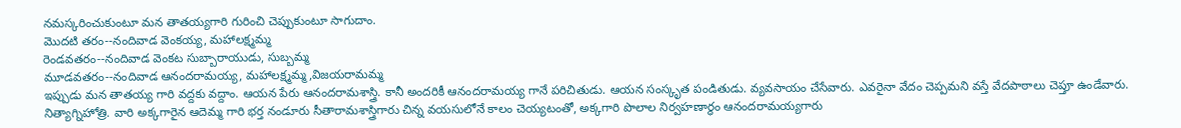నమస్కరించుకుంటూ మన తాతయ్యగారి గురించి చెప్పుకుంటూ సాగుదాం.
మొదటి తరం--నందివాడ వెంకయ్య, మహాలక్ష్మమ్మ
రెండవతరం--నందివాడ వెంకట సుబ్బారాయుడు, సుబ్బమ్మ
మూడవతరం--నందివాడ ఆనందరామయ్య, మహాలక్ష్మమ్మ,విజయరామమ్మ
ఇప్పుడు మన తాతయ్య గారి వద్దకు వద్దాం. ఆయన పేరు ఆనందరామశాస్త్రి. కానీ అందరికీ ఆనందరామయ్య గానే పరిచితుడు. ఆయన సంస్కృత పండితుడు. వ్యవసాయం చేసేవారు. ఎవరైనా వేదం చెప్పమని వస్తే వేదపాఠాలు చెప్తూ ఉండేవారు. నిత్యాగ్నిహోత్రి. వారి అక్కగారైన ఆదెమ్మ గారి భర్త నండూరు సీతారామశాస్త్రిగారు చిన్న వయసులోనే కాలం చెయ్యటంతో, అక్కగారి పొలాల నిర్వహణార్ధం ఆనందరామయ్యగారు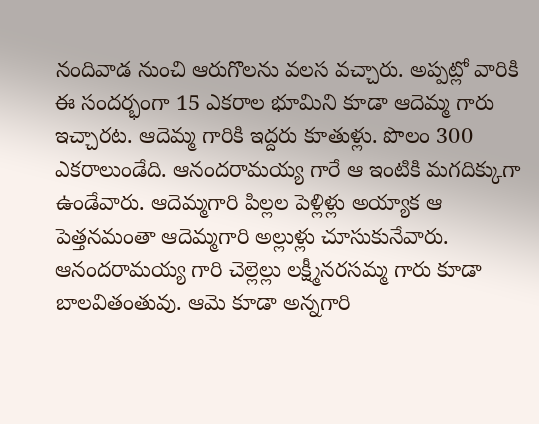నందివాడ నుంచి ఆరుగొలను వలస వచ్చారు. అప్పట్లో వారికి ఈ సందర్భంగా 15 ఎకరాల భూమిని కూడా ఆదెమ్మ గారు ఇచ్చారట. ఆదెమ్మ గారికి ఇద్దరు కూతుళ్లు. పొలం 300 ఎకరాలుండేది. ఆనందరామయ్య గారే ఆ ఇంటికి మగదిక్కుగా ఉండేవారు. ఆదెమ్మగారి పిల్లల పెళ్లిళ్లు అయ్యాక ఆ పెత్తనమంతా ఆదెమ్మగారి అల్లుళ్లు చూసుకునేవారు. ఆనందరామయ్య గారి చెల్లెల్లు లక్ష్మీనరసమ్మ గారు కూడా బాలవితంతువు. ఆమె కూడా అన్నగారి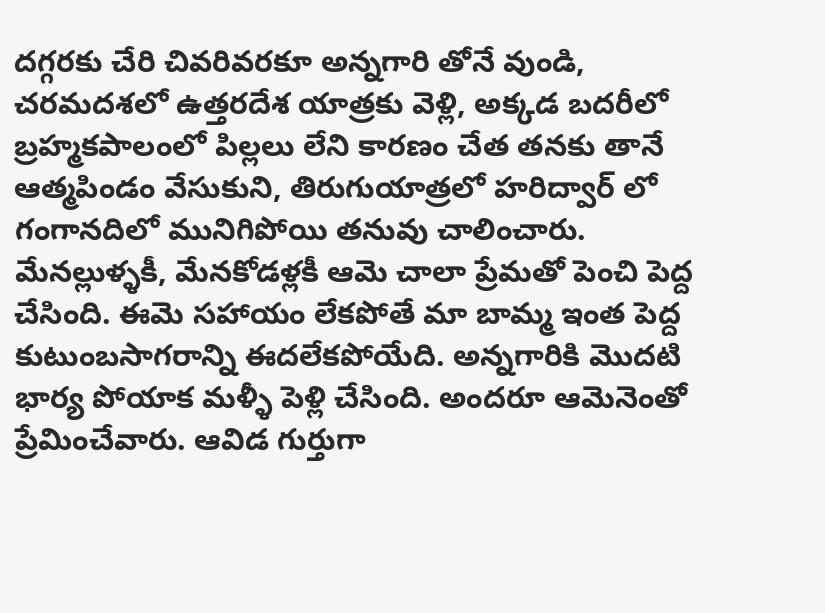దగ్గరకు చేరి చివరివరకూ అన్నగారి తోనే వుండి, చరమదశలో ఉత్తరదేశ యాత్రకు వెళ్లి, అక్కడ బదరీలో బ్రహ్మకపాలంలో పిల్లలు లేని కారణం చేత తనకు తానే ఆత్మపిండం వేసుకుని, తిరుగుయాత్రలో హరిద్వార్ లో గంగానదిలో మునిగిపోయి తనువు చాలించారు. మేనల్లుళ్ళకీ, మేనకోడళ్లకీ ఆమె చాలా ప్రేమతో పెంచి పెద్ద చేసింది. ఈమె సహాయం లేకపోతే మా బామ్మ ఇంత పెద్ద కుటుంబసాగరాన్ని ఈదలేకపోయేది. అన్నగారికి మొదటి భార్య పోయాక మళ్ళీ పెళ్లి చేసింది. అందరూ ఆమెనెంతో ప్రేమించేవారు. ఆవిడ గుర్తుగా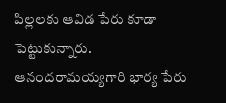పిల్లలకు ఆవిడ పేరు కూడా పెట్టుకున్నారు.
ఆనందరామయ్యగారి భార్య పేరు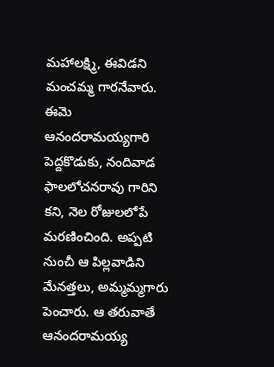మహాలక్ష్మి, ఈవిడని మంచమ్మ గారనేవారు. ఈమె ఆనందరామయ్యగారి పెద్దకొడుకు, నందివాడ ఫాలలోచనరావు గారిని కని, నెల రోజులలోపే మరణించింది. అప్పటి నుంచీ ఆ పిల్లవాడిని మేనత్తలు, అమ్మమ్మగారు పెంచారు. ఆ తరువాతే ఆనందరామయ్య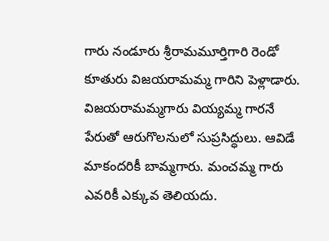గారు నండూరు శ్రీరామమూర్తిగారి రెండో కూతురు విజయరామమ్మ గారిని పెళ్లాడారు. విజయరామమ్మగారు వియ్యమ్మ గారనే పేరుతో ఆరుగొలనులో సుప్రసిద్ధులు. ఆవిడే మాకందరికీ బామ్మగారు. మంచమ్మ గారు ఎవరికీ ఎక్కువ తెలియదు.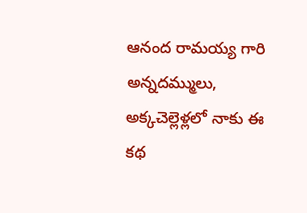ఆనంద రామయ్య గారి అన్నదమ్ములు, అక్కచెల్లెళ్లలో నాకు ఈ కథ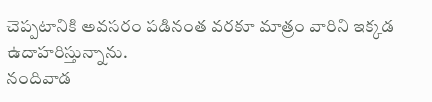చెప్పటానికి అవసరం పడినంత వరకూ మాత్రం వారిని ఇక్కడ ఉదాహరిస్తున్నాను.
నందివాడ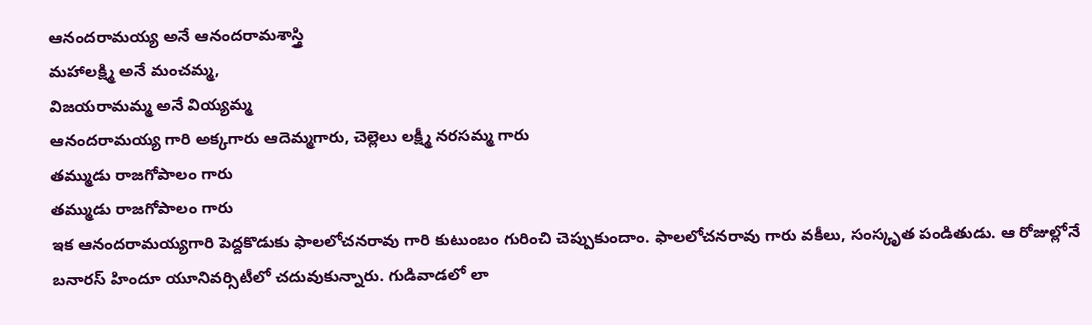ఆనందరామయ్య అనే ఆనందరామశాస్త్రి
మహాలక్ష్మి అనే మంచమ్మ,
విజయరామమ్మ అనే వియ్యమ్మ
ఆనందరామయ్య గారి అక్కగారు ఆదెమ్మగారు, చెల్లెలు లక్ష్మీ నరసమ్మ గారు
తమ్ముడు రాజగోపాలం గారు
తమ్ముడు రాజగోపాలం గారు
ఇక ఆనందరామయ్యగారి పెద్దకొడుకు ఫాలలోచనరావు గారి కుటుంబం గురించి చెప్పుకుందాం. ఫాలలోచనరావు గారు వకీలు, సంస్కృత పండితుడు. ఆ రోజుల్లోనే బనారస్ హిందూ యూనివర్సిటీలో చదువుకున్నారు. గుడివాడలో లా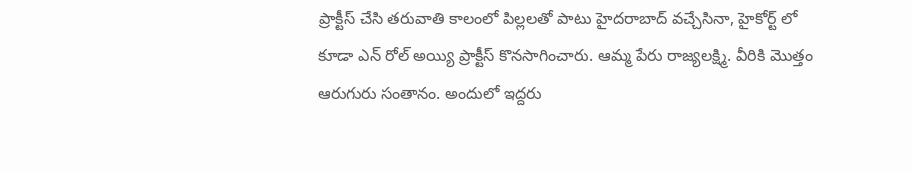ప్రాక్టీస్ చేసి తరువాతి కాలంలో పిల్లలతో పాటు హైదరాబాద్ వచ్చేసినా, హైకోర్ట్ లో కూడా ఎన్ రోల్ అయ్యి ప్రాక్టీస్ కొనసాగించారు. ఆమ్మ పేరు రాజ్యలక్ష్మి. వీరికి మొత్తం ఆరుగురు సంతానం. అందులో ఇద్దరు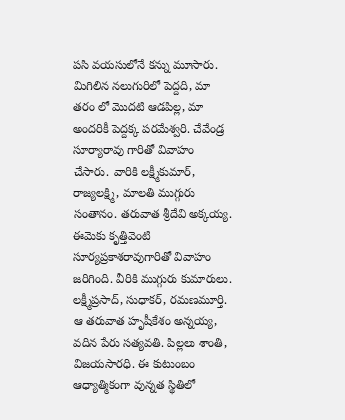పసి వయసులోనే కన్ను మూసారు. మిగిలిన నలుగురిలో పెద్దది, మా తరం లో మొదటి ఆడపిల్ల, మా అందరికీ పెద్దక్క పరమేశ్వరి. చేవేండ్ర సూర్యారావు గారితో వివాహం చేసారు. వారికి లక్ష్మీకుమార్, రాజ్యలక్ష్మి, మాలతి ముగ్గురు సంతానం. తరువాత శ్రీదేవి అక్కయ్య. ఈమెకు కృత్తివెంటి సూర్యప్రకాశరావుగారితో వివాహం జరిగింది. వీరికి ముగ్గురు కుమారులు. లక్ష్మీప్రసాద్, సుధాకర్, రమణమూర్తి. ఆ తరువాత హృషీకేశం అన్నయ్య, వదిన పేరు సత్యవతి. పిల్లలు శాంతి, విజయసారధి. ఈ కుటుంబం ఆధ్యాత్మికంగా వున్నత స్థితిలో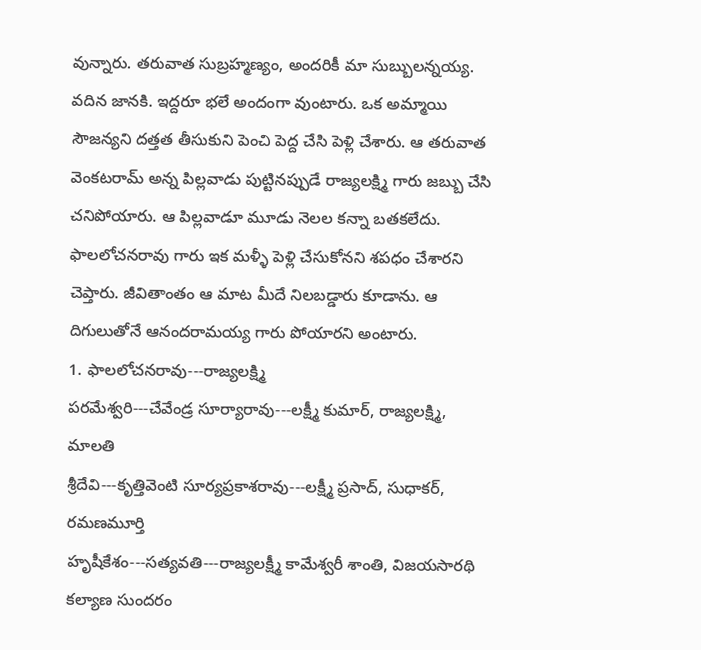వున్నారు. తరువాత సుబ్రహ్మణ్యం, అందరికీ మా సుబ్బులన్నయ్య. వదిన జానకి. ఇద్దరూ భలే అందంగా వుంటారు. ఒక అమ్మాయి సౌజన్యని దత్తత తీసుకుని పెంచి పెద్ద చేసి పెళ్లి చేశారు. ఆ తరువాత వెంకటరామ్ అన్న పిల్లవాడు పుట్టినప్పుడే రాజ్యలక్ష్మి గారు జబ్బు చేసి చనిపోయారు. ఆ పిల్లవాడూ మూడు నెలల కన్నా బతకలేదు. ఫాలలోచనరావు గారు ఇక మళ్ళీ పెళ్లి చేసుకోనని శపధం చేశారని చెప్తారు. జీవితాంతం ఆ మాట మీదే నిలబడ్డారు కూడాను. ఆ దిగులుతోనే ఆనందరామయ్య గారు పోయారని అంటారు.
1. ఫాలలోచనరావు---రాజ్యలక్ష్మి
పరమేశ్వరి---చేవేండ్ర సూర్యారావు---లక్ష్మీ కుమార్, రాజ్యలక్ష్మి, మాలతి
శ్రీదేవి---కృత్తివెంటి సూర్యప్రకాశరావు---లక్ష్మీ ప్రసాద్, సుధాకర్, రమణమూర్తి
హృషీకేశం---సత్యవతి---రాజ్యలక్ష్మీ కామేశ్వరీ శాంతి, విజయసారథి
కల్యాణ సుందరం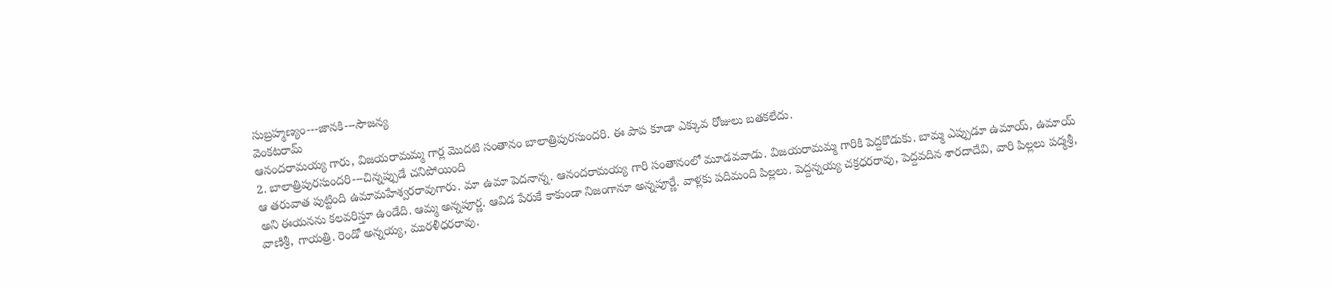సుబ్రహ్మణ్యం---జానకి---సౌజన్య
వెంకటరామ్
ఆనందరామయ్య గారు, విజయరామమ్మ గార్ల మొదటి సంతానం బాలాత్రిపురసుందరి. ఈ పాప కూడా ఎక్కువ రోజులు బతకలేదు.
2. బాలాత్రిపురసుందరి---చిన్నప్పుడే చనిపోయింది
ఆ తరువాత పుట్టింది ఉమామహేశ్వరరావుగారు. మా ఉమా పెదనాన్న. ఆనందరామయ్య గారి సంతానంలో మూడవవాడు. విజయరామమ్మ గారికి పెద్దకొడుకు. బామ్మ ఎప్పుడూ ఉమాయ్, ఉమాయ్ అని ఈయనను కలవరిస్తూ ఉండేది. ఆమ్మ అన్నపూర్ణ. ఆవిడ పేరుకే కాకుండా నిజంగానూ అన్నపూర్ణే. వాళ్లకు పదిమంది పిల్లలు. పెద్దన్నయ్య చక్రధరరావు, పెద్దవదిన శారదాదేవి, వారి పిల్లలు పద్మశ్రీ, వాణిశ్రీ, గాయత్రి. రెండో అన్నయ్య, మురళీధరరావు.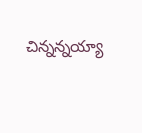చిన్నన్నయ్యా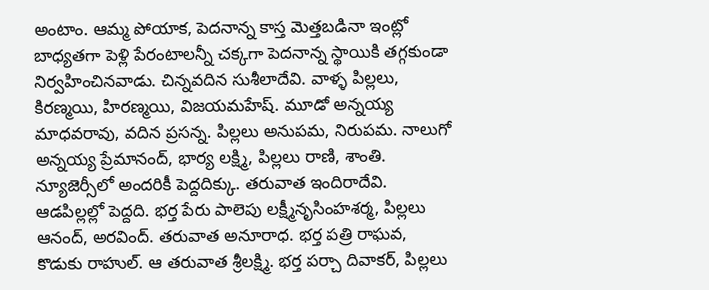అంటాం. ఆమ్మ పోయాక, పెదనాన్న కాస్త మెత్తబడినా ఇంట్లో బాధ్యతగా పెళ్లి పేరంటాలన్నీ చక్కగా పెదనాన్న స్థాయికి తగ్గకుండా నిర్వహించినవాడు. చిన్నవదిన సుశీలాదేవి. వాళ్ళ పిల్లలు, కిరణ్మయి, హిరణ్మయి, విజయమహేష్. మూడో అన్నయ్య మాధవరావు, వదిన ప్రసన్న. పిల్లలు అనుపమ, నిరుపమ. నాలుగో అన్నయ్య ప్రేమానంద్, భార్య లక్ష్మి, పిల్లలు రాణి, శాంతి. న్యూజెర్సీలో అందరికీ పెద్దదిక్కు. తరువాత ఇందిరాదేవి. ఆడపిల్లల్లో పెద్దది. భర్త పేరు పాలెపు లక్ష్మీనృసింహశర్మ, పిల్లలు ఆనంద్, అరవింద్. తరువాత అనూరాధ. భర్త పత్రి రాఘవ, కొడుకు రాహుల్. ఆ తరువాత శ్రీలక్ష్మి. భర్త పర్చా దివాకర్, పిల్లలు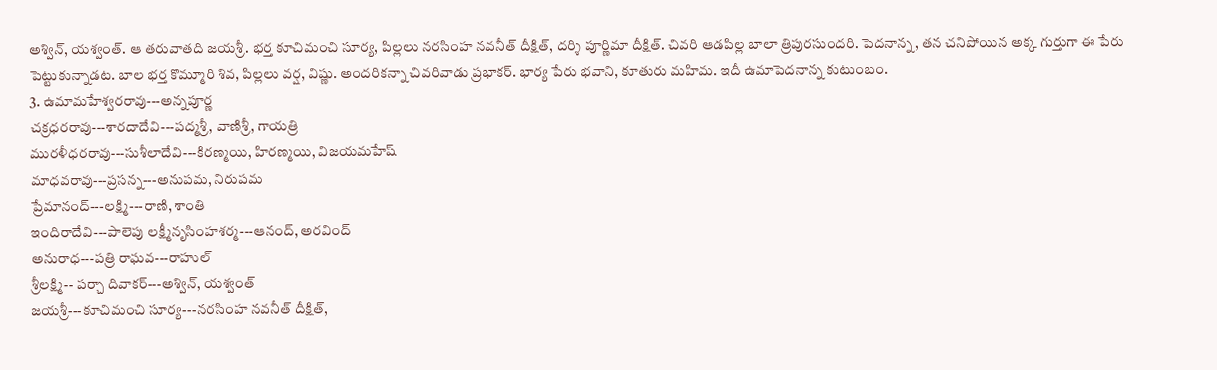అశ్విన్, యశ్వంత్. ఆ తరువాతది జయశ్రీ. భర్త కూచిమంచి సూర్య, పిల్లలు నరసింహ నవనీత్ దీక్షిత్, దర్శి పూర్ణిమా దీక్షిత్. చివరి ఆడపిల్ల బాలా త్రిపురసుందరి. పెదనాన్న, తన చనిపోయిన అక్క గుర్తుగా ఈ పేరు పెట్టుకున్నాడట. బాల భర్త కొమ్మూరి శివ, పిల్లలు వర్ష, విష్ణు. అందరికన్నా చివరివాడు ప్రభాకర్. భార్య పేరు భవాని, కూతురు మహిమ. ఇదీ ఉమాపెదనాన్న కుటుంబం.
3. ఉమామహేశ్వరరావు---అన్నపూర్ణ
చక్రధరరావు---శారదాదేవి---పద్మశ్రీ, వాణిశ్రీ, గాయత్రి
మురళీధరరావు---సుశీలాదేవి---కిరణ్మయి, హిరణ్మయి, విజయమహేష్
మాధవరావు---ప్రసన్న---అనుపమ, నిరుపమ
ప్రేమానంద్---లక్ష్మి---రాణి, శాంతి
ఇందిరాదేవి---పాలెపు లక్ష్మీనృసింహశర్మ---ఆనంద్, అరవింద్
అనురాధ---పత్రి రాఘవ---రాహుల్
శ్రీలక్ష్మి-- పర్చా దివాకర్---అశ్విన్, యశ్వంత్
జయశ్రీ---కూచిమంచి సూర్య---నరసింహ నవనీత్ దీక్షిత్,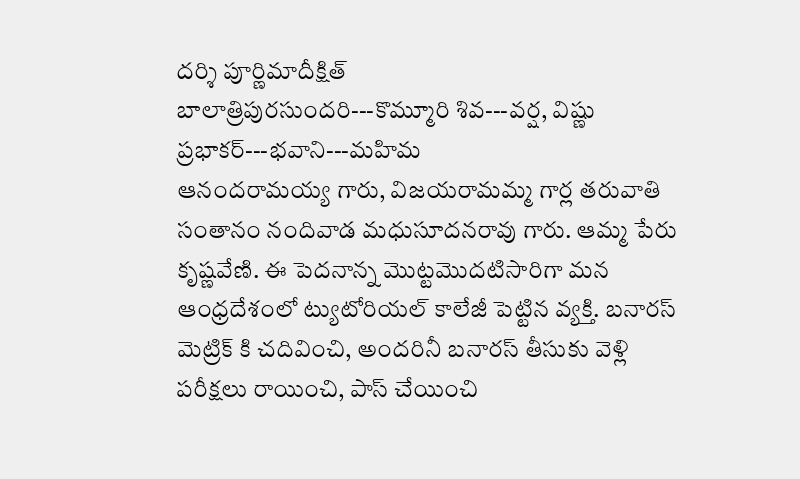దర్శి పూర్ణిమాదీక్షిత్
బాలాత్రిపురసుందరి---కొమ్మూరి శివ---వర్ష, విష్ణు
ప్రభాకర్---భవాని---మహిమ
ఆనందరామయ్య గారు, విజయరామమ్మ గార్ల తరువాతి సంతానం నందివాడ మధుసూదనరావు గారు. ఆమ్మ పేరు కృష్ణవేణి. ఈ పెదనాన్న మొట్టమొదటిసారిగా మన ఆంధ్రదేశంలో ట్యుటోరియల్ కాలేజీ పెట్టిన వ్యక్తి. బనారస్ మెట్రిక్ కి చదివించి, అందరినీ బనారస్ తీసుకు వెళ్లి పరీక్షలు రాయించి, పాస్ చేయించి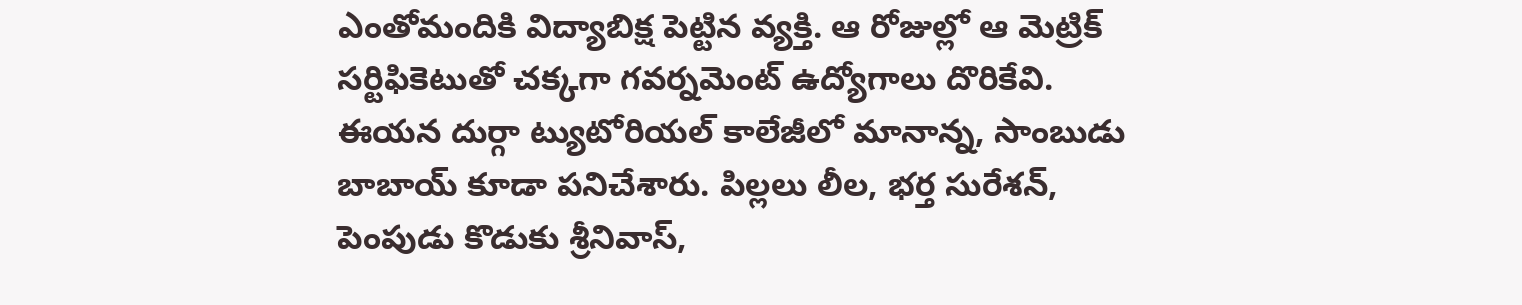ఎంతోమందికి విద్యాబిక్ష పెట్టిన వ్యక్తి. ఆ రోజుల్లో ఆ మెట్రిక్ సర్టిఫికెటుతో చక్కగా గవర్నమెంట్ ఉద్యోగాలు దొరికేవి. ఈయన దుర్గా ట్యుటోరియల్ కాలేజీలో మానాన్న, సాంబుడు బాబాయ్ కూడా పనిచేశారు. పిల్లలు లీల, భర్త సురేశన్, పెంపుడు కొడుకు శ్రీనివాస్,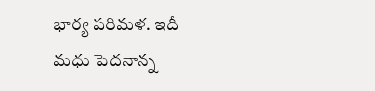భార్య పరిమళ. ఇదీ మధు పెదనాన్న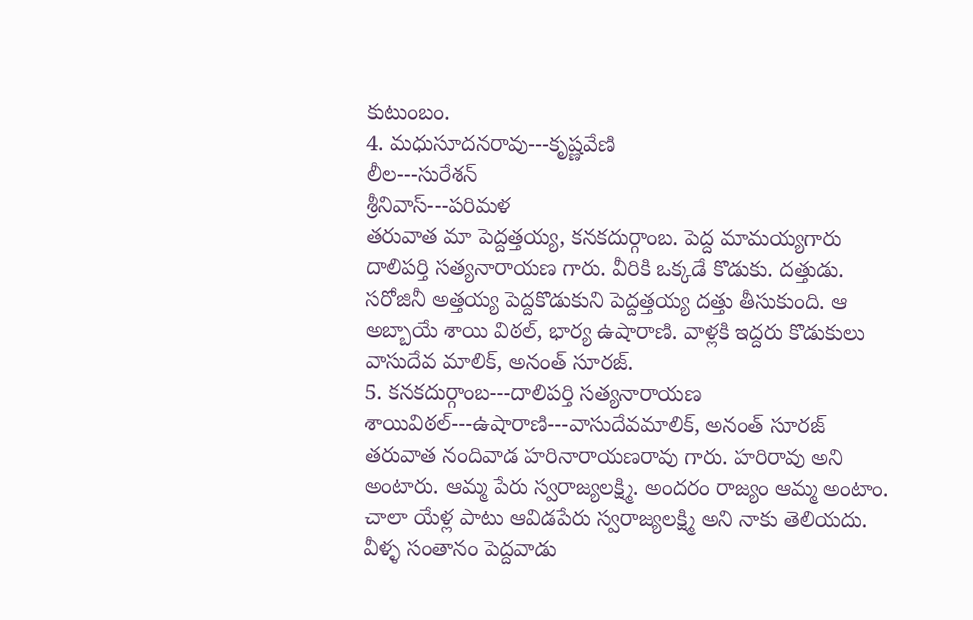కుటుంబం.
4. మధుసూదనరావు---కృష్ణవేణి
లీల---సురేశన్
శ్రీనివాస్---పరిమళ
తరువాత మా పెద్దత్తయ్య, కనకదుర్గాంబ. పెద్ద మామయ్యగారు దాలిపర్తి సత్యనారాయణ గారు. వీరికి ఒక్కడే కొడుకు. దత్తుడు. సరోజినీ అత్తయ్య పెద్దకొడుకుని పెద్దత్తయ్య దత్తు తీసుకుంది. ఆ అబ్బాయే శాయి విఠల్, భార్య ఉషారాణి. వాళ్లకి ఇద్దరు కొడుకులు వాసుదేవ మాలిక్, అనంత్ సూరజ్.
5. కనకదుర్గాంబ---దాలిపర్తి సత్యనారాయణ
శాయివిఠల్---ఉషారాణి---వాసుదేవమాలిక్, అనంత్ సూరజ్
తరువాత నందివాడ హరినారాయణరావు గారు. హరిరావు అని అంటారు. ఆమ్మ పేరు స్వరాజ్యలక్ష్మి. అందరం రాజ్యం ఆమ్మ అంటాం. చాలా యేళ్ల పాటు ఆవిడపేరు స్వరాజ్యలక్ష్మి అని నాకు తెలియదు. వీళ్ళ సంతానం పెద్దవాడు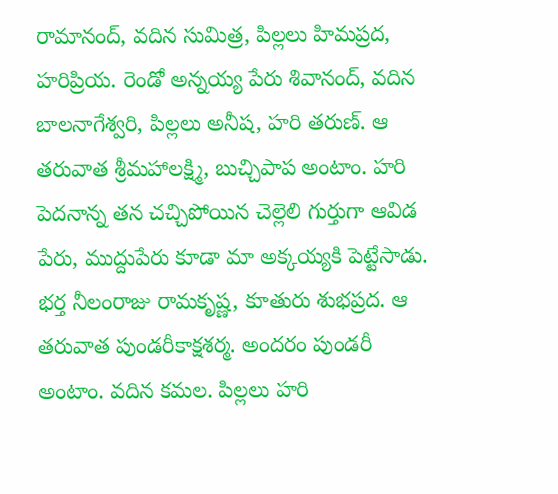రామానంద్, వదిన సుమిత్ర, పిల్లలు హిమప్రద, హరిప్రియ. రెండో అన్నయ్య పేరు శివానంద్, వదిన బాలనాగేశ్వరి, పిల్లలు అనీష, హరి తరుణ్. ఆ తరువాత శ్రీమహాలక్ష్మి, బుచ్చిపాప అంటాం. హరి పెదనాన్న తన చచ్చిపోయిన చెల్లెలి గుర్తుగా ఆవిడ పేరు, ముద్దుపేరు కూడా మా అక్కయ్యకి పెట్టేసాడు. భర్త నీలంరాజు రామకృష్ణ, కూతురు శుభప్రద. ఆ తరువాత పుండరీకాక్షశర్మ. అందరం పుండరీ అంటాం. వదిన కమల. పిల్లలు హరి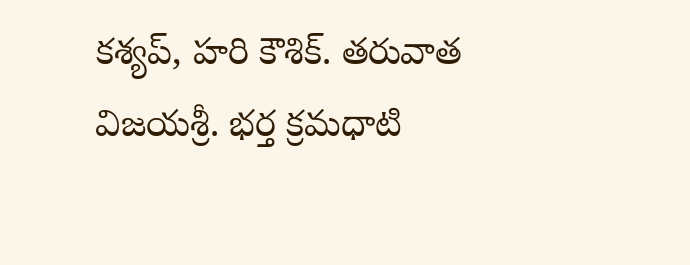కశ్యప్, హరి కౌశిక్. తరువాత విజయశ్రీ. భర్త క్రమధాటి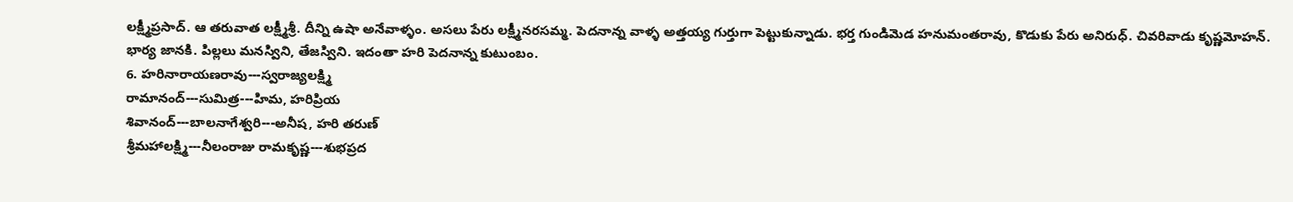లక్ష్మీప్రసాద్. ఆ తరువాత లక్ష్మీశ్రీ. దీన్ని ఉషా అనేవాళ్ళం. అసలు పేరు లక్ష్మీనరసమ్మ. పెదనాన్న వాళ్ళ అత్తయ్య గుర్తుగా పెట్టుకున్నాడు. భర్త గుండిమెడ హనుమంతరావు, కొడుకు పేరు అనిరుధ్. చివరివాడు కృష్ణమోహన్. భార్య జానకి. పిల్లలు మనస్విని, తేజస్విని. ఇదంతా హరి పెదనాన్న కుటుంబం.
6. హరినారాయణరావు---స్వరాజ్యలక్ష్మి
రామానంద్---సుమిత్ర---హిమ, హరిప్రియ
శివానంద్---బాలనాగేశ్వరి---అనీష, హరి తరుణ్
శ్రీమహాలక్ష్మి---నీలంరాజు రామకృష్ణ---శుభప్రద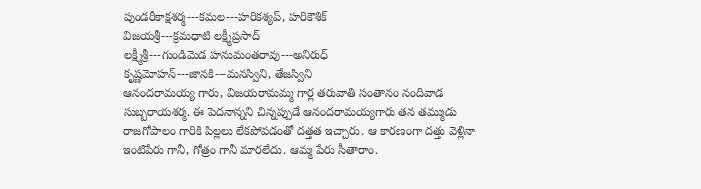పుండరీకాక్షశర్మ---కమల---హరికశ్యప్, హరికౌశిక్
విజయశ్రీ---క్రమధాటి లక్ష్మీప్రసాద్
లక్ష్మీశ్రీ---గుండిమెడ హనుమంతరావు---అనిరుధ్
కృష్ణమోహన్---జానకి---మనస్విని, తేజస్విని
ఆనందరామయ్య గారు, విజయరామమ్మ గార్ల తరువాతి సంతానం నందివాడ సుబ్బరాయశర్మ. ఈ పెదనాన్నని చిన్నప్పుడే ఆనందరామయ్యగారు తన తమ్ముడు రాజగోపాలం గారికి పిల్లలు లేకపోవడంతో దత్తత ఇచ్చారు. ఆ కారణంగా దత్తు వెళ్లినా ఇంటిపేరు గానీ, గోత్రం గానీ మారలేదు. ఆమ్మ పేరు సీతారాం.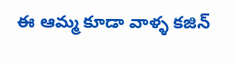ఈ ఆమ్మ కూడా వాళ్ళ కజిన్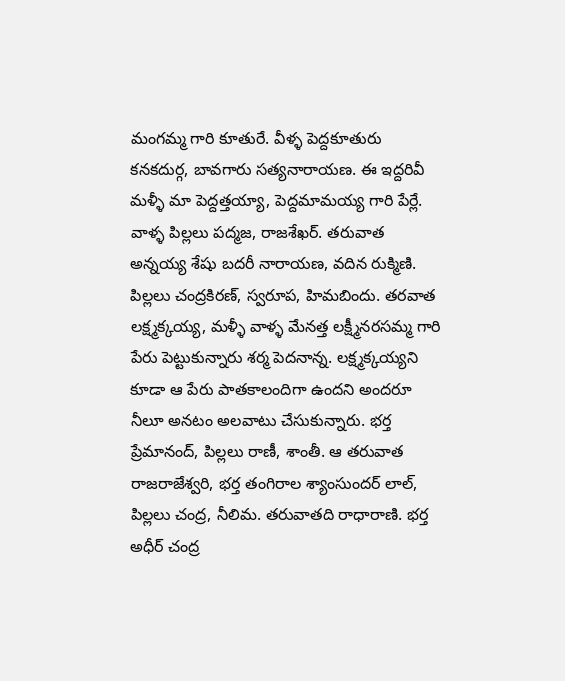మంగమ్మ గారి కూతురే. వీళ్ళ పెద్దకూతురు కనకదుర్గ, బావగారు సత్యనారాయణ. ఈ ఇద్దరివీ మళ్ళీ మా పెద్దత్తయ్యా, పెద్దమామయ్య గారి పేర్లే. వాళ్ళ పిల్లలు పద్మజ, రాజశేఖర్. తరువాత అన్నయ్య శేషు బదరీ నారాయణ, వదిన రుక్మిణి. పిల్లలు చంద్రకిరణ్, స్వరూప, హిమబిందు. తరవాత లక్ష్మక్కయ్య, మళ్ళీ వాళ్ళ మేనత్త లక్ష్మీనరసమ్మ గారి పేరు పెట్టుకున్నారు శర్మ పెదనాన్న. లక్ష్మక్కయ్యని కూడా ఆ పేరు పాతకాలందిగా ఉందని అందరూ నీలూ అనటం అలవాటు చేసుకున్నారు. భర్త ప్రేమానంద్, పిల్లలు రాణీ, శాంతీ. ఆ తరువాత రాజరాజేశ్వరి, భర్త తంగిరాల శ్యాంసుందర్ లాల్, పిల్లలు చంద్ర, నీలిమ. తరువాతది రాధారాణి. భర్త అధీర్ చంద్ర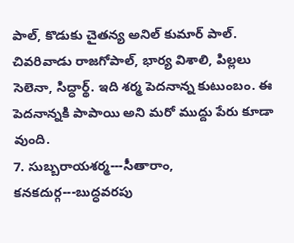పాల్, కొడుకు చైతన్య అనిల్ కుమార్ పాల్. చివరివాడు రాజగోపాల్, భార్య విశాలి, పిల్లలు సెలెనా, సిద్ధార్థ్. ఇది శర్మ పెదనాన్న కుటుంబం. ఈ పెదనాన్నకి పాపాయి అని మరో ముద్దు పేరు కూడా వుంది.
7. సుబ్బరాయశర్మ---సీతారాం,
కనకదుర్గ---బుద్ధవరపు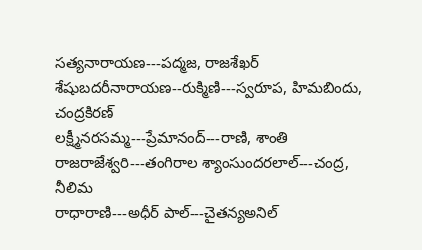సత్యనారాయణ---పద్మజ, రాజశేఖర్
శేషుబదరీనారాయణ--రుక్మిణి---స్వరూప, హిమబిందు, చంద్రకిరణ్
లక్ష్మీనరసమ్మ---ప్రేమానంద్---రాణి, శాంతి
రాజరాజేశ్వరి---తంగిరాల శ్యాంసుందరలాల్---చంద్ర, నీలిమ
రాధారాణి---అధీర్ పాల్---చైతన్యఅనిల్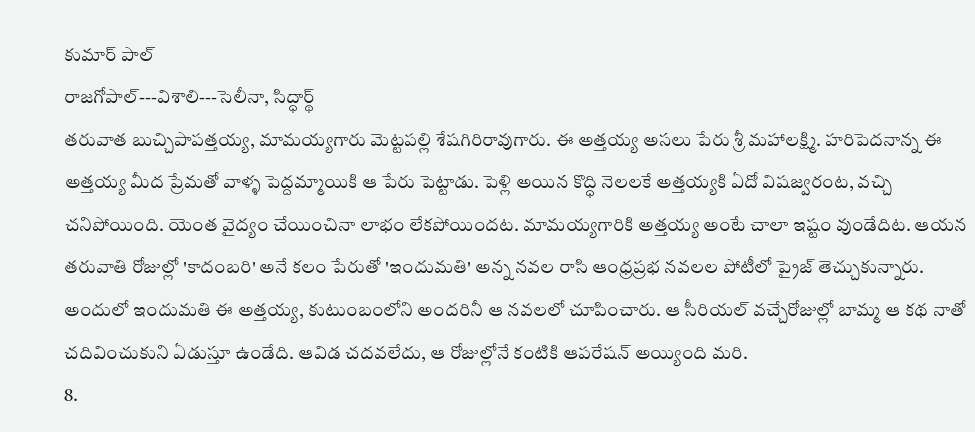కుమార్ పాల్
రాజగోపాల్---విశాలి---సెలీనా, సిద్ధార్థ్
తరువాత బుచ్చిపాపత్తయ్య, మామయ్యగారు మెట్టపల్లి శేషగిరిరావుగారు. ఈ అత్తయ్య అసలు పేరు శ్రీ మహాలక్ష్మి. హరిపెదనాన్న ఈ అత్తయ్య మీద ప్రేమతో వాళ్ళ పెద్దమ్మాయికి ఆ పేరు పెట్టాడు. పెళ్లి అయిన కొద్ధి నెలలకే అత్తయ్యకి ఏదో విషజ్వరంట, వచ్చి చనిపోయింది. యెంత వైద్యం చేయించినా లాభం లేకపోయిందట. మామయ్యగారికి అత్తయ్య అంటే చాలా ఇష్టం వుండేదిట. ఆయన తరువాతి రోజుల్లో 'కాదంబరి' అనే కలం పేరుతో 'ఇందుమతి' అన్న నవల రాసి ఆంధ్రప్రభ నవలల పోటీలో ప్రైజ్ తెచ్చుకున్నారు. అందులో ఇందుమతి ఈ అత్తయ్య, కుటుంబంలోని అందరినీ ఆ నవలలో చూపించారు. ఆ సీరియల్ వచ్చేరోజుల్లో బామ్మ ఆ కథ నాతో చదివించుకుని ఏడుస్తూ ఉండేది. ఆవిడ చదవలేదు, ఆ రోజుల్లోనే కంటికి ఆపరేషన్ అయ్యింది మరి.
8.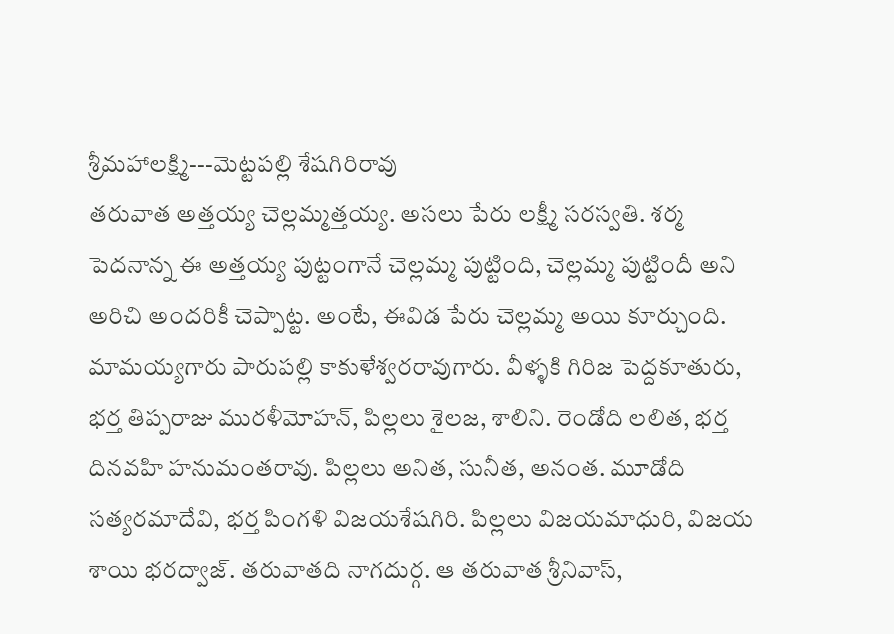శ్రీమహాలక్ష్మి---మెట్టపల్లి శేషగిరిరావు
తరువాత అత్తయ్య చెల్లమ్మత్తయ్య. అసలు పేరు లక్ష్మీ సరస్వతి. శర్మ పెదనాన్న ఈ అత్తయ్య పుట్టంగానే చెల్లమ్మ పుట్టింది, చెల్లమ్మ పుట్టిందీ అని అరిచి అందరికీ చెప్పాట్ట. అంటే, ఈవిడ పేరు చెల్లమ్మ అయి కూర్చుంది. మామయ్యగారు పారుపల్లి కాకుళేశ్వరరావుగారు. వీళ్ళకి గిరిజ పెద్దకూతురు, భర్త తిప్పరాజు మురళీమోహన్, పిల్లలు శైలజ, శాలిని. రెండోది లలిత, భర్త దినవహి హనుమంతరావు. పిల్లలు అనిత, సునీత, అనంత. మూడోది సత్యరమాదేవి, భర్త పింగళి విజయశేషగిరి. పిల్లలు విజయమాధురి, విజయ శాయి భరద్వాజ్. తరువాతది నాగదుర్గ. ఆ తరువాత శ్రీనివాస్,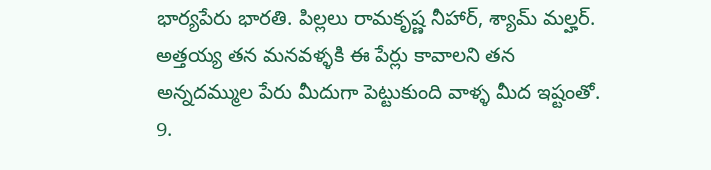భార్యపేరు భారతి. పిల్లలు రామకృష్ణ నీహార్, శ్యామ్ మల్హర్. అత్తయ్య తన మనవళ్ళకి ఈ పేర్లు కావాలని తన అన్నదమ్ముల పేరు మీదుగా పెట్టుకుంది వాళ్ళ మీద ఇష్టంతో.
9.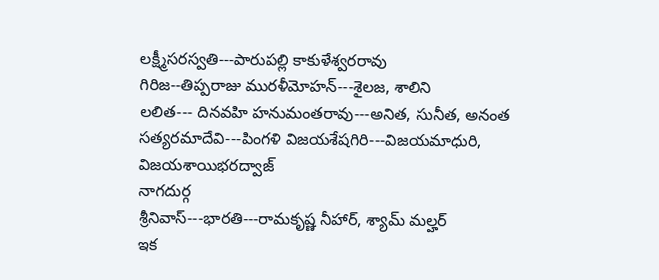లక్ష్మీసరస్వతి---పారుపల్లి కాకుళేశ్వరరావు
గిరిజ--తిప్పరాజు మురళీమోహన్---శైలజ, శాలిని
లలిత--- దినవహి హనుమంతరావు---అనిత, సునీత, అనంత
సత్యరమాదేవి---పింగళి విజయశేషగిరి---విజయమాధురి, విజయశాయిభరద్వాజ్
నాగదుర్గ
శ్రీనివాస్---భారతి---రామకృష్ణ నీహార్, శ్యామ్ మల్హర్
ఇక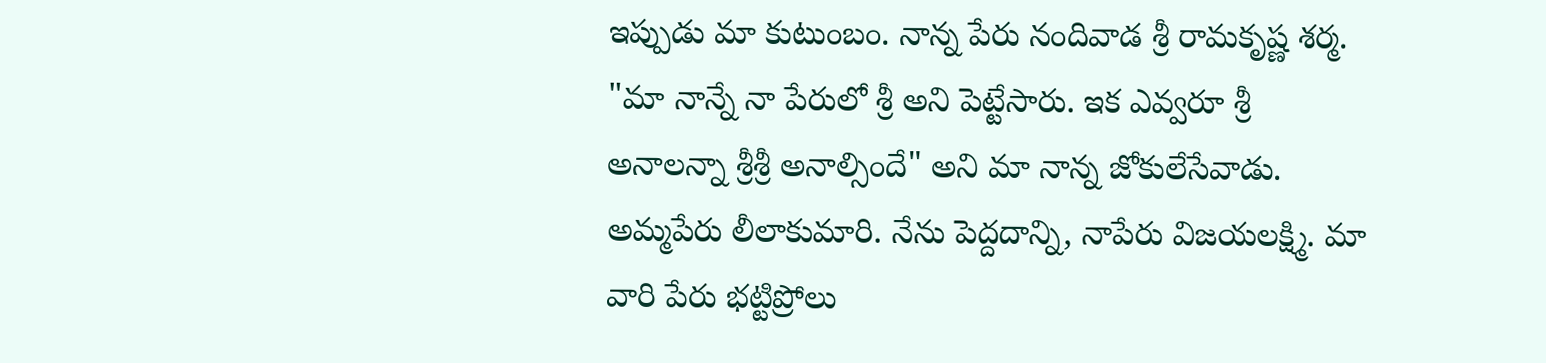ఇప్పుడు మా కుటుంబం. నాన్న పేరు నందివాడ శ్రీ రామకృష్ణ శర్మ. "మా నాన్నే నా పేరులో శ్రీ అని పెట్టేసారు. ఇక ఎవ్వరూ శ్రీ అనాలన్నా శ్రీశ్రీ అనాల్సిందే" అని మా నాన్న జోకులేసేవాడు. అమ్మపేరు లీలాకుమారి. నేను పెద్దదాన్ని, నాపేరు విజయలక్ష్మి. మా వారి పేరు భట్టిప్రోలు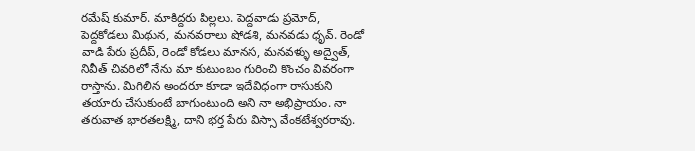రమేష్ కుమార్. మాకిద్దరు పిల్లలు. పెద్దవాడు ప్రమోద్, పెద్దకోడలు మిథున, మనవరాలు షోడశి, మనవడు ధృవ్. రెండో వాడి పేరు ప్రదీప్, రెండో కోడలు మానస, మనవళ్ళు అద్వైత్, నివీత్ చివరిలో నేను మా కుటుంబం గురించి కొంచం వివరంగా రాస్తాను. మిగిలిన అందరూ కూడా ఇదేవిధంగా రాసుకుని తయారు చేసుకుంటే బాగుంటుంది అని నా అభిప్రాయం. నా తరువాత భారతలక్ష్మి, దాని భర్త పేరు విస్సా వేంకటేశ్వరరావు.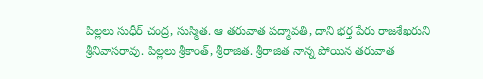పిల్లలు సుధీర్ చంద్ర, సుస్మిత. ఆ తరువాత పద్మావతి, దాని భర్త పేరు రాజశేఖరుని శ్రీనివాసరావు. పిల్లలు శ్రీకాంత్, శ్రీరాజిత. శ్రీరాజిత నాన్న పోయిన తరువాత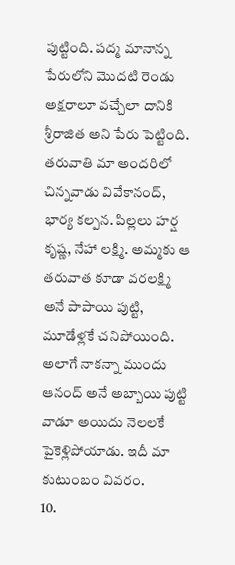పుట్టింది. పద్మ మానాన్న పేరులోని మొదటి రెండు అక్షరాలూ వచ్చేలా దానికి శ్రీరాజిత అని పేరు పెట్టింది. తరువాతి మా అందరిలో చిన్నవాడు వివేకానంద్, భార్య కల్పన. పిల్లలు హర్ష కృష్ణ, నేహా లక్ష్మి. అమ్మకు ఆ తరువాత కూడా వరలక్ష్మి అనే పాపాయి పుట్టి, మూడేళ్లకే చనిపోయింది. అలాగే నాకన్నా ముందు ఆనంద్ అనే అబ్బాయి పుట్టి వాడూ అయిదు నెలలకే పైకెళ్లిపోయాడు. ఇదీ మా కుటుంబం వివరం.
10.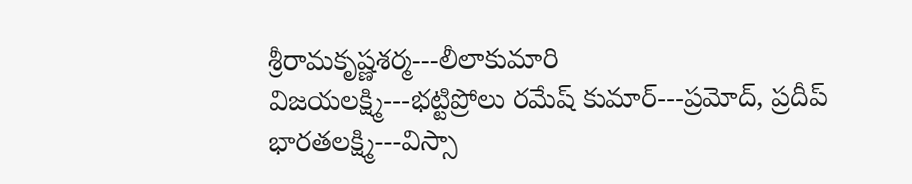శ్రీరామకృష్ణశర్మ---లీలాకుమారి
విజయలక్ష్మి---భట్టిప్రోలు రమేష్ కుమార్---ప్రమోద్, ప్రదీప్
భారతలక్ష్మి---విస్సా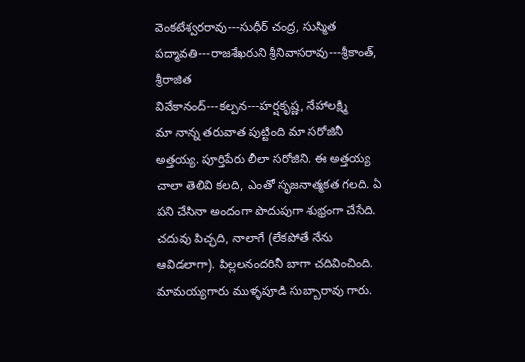వెంకటేశ్వరరావు---సుధీర్ చంద్ర, సుస్మిత
పద్మావతి---రాజశేఖరుని శ్రీనివాసరావు---శ్రీకాంత్, శ్రీరాజిత
వివేకానంద్---కల్పన---హర్షకృష్ణ, నేహాలక్ష్మి
మా నాన్న తరువాత పుట్టింది మా సరోజినీ అత్తయ్య. పూర్తిపేరు లీలా సరోజిని. ఈ అత్తయ్య చాలా తెలివి కలది, ఎంతో సృజనాత్మకత గలది. ఏ పని చేసినా అందంగా పొదుపుగా శుభ్రంగా చేసేది. చదువు పిచ్ఛది, నాలాగే (లేకపోతే నేను ఆవిడలాగా). పిల్లలనందరినీ బాగా చదివించింది. మామయ్యగారు ముళ్ళపూడి సుబ్బారావు గారు.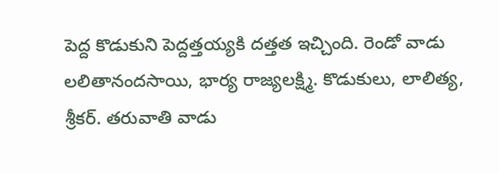పెద్ద కొడుకుని పెద్దత్తయ్యకి దత్తత ఇచ్చింది. రెండో వాడు లలితానందసాయి, భార్య రాజ్యలక్ష్మి. కొడుకులు, లాలిత్య, శ్రీకర్. తరువాతి వాడు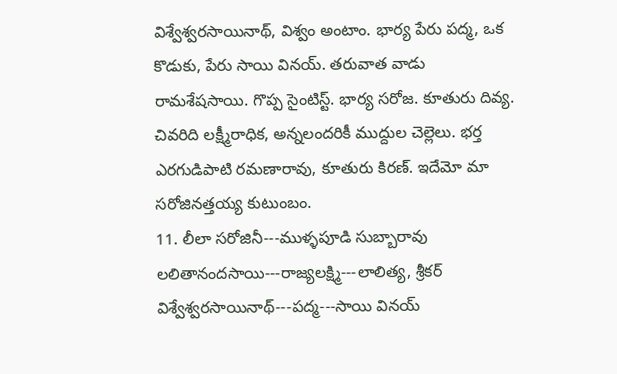విశ్వేశ్వరసాయినాథ్, విశ్వం అంటాం. భార్య పేరు పద్మ, ఒక కొడుకు, పేరు సాయి వినయ్. తరువాత వాడు రామశేషసాయి. గొప్ప సైంటిస్ట్. భార్య సరోజ. కూతురు దివ్య. చివరిది లక్ష్మీరాధిక, అన్నలందరికీ ముద్దుల చెల్లెలు. భర్త ఎరగుడిపాటి రమణారావు, కూతురు కిరణ్. ఇదేమో మా సరోజినత్తయ్య కుటుంబం.
11. లీలా సరోజినీ---ముళ్ళపూడి సుబ్బారావు
లలితానందసాయి---రాజ్యలక్ష్మి---లాలిత్య, శ్రీకర్
విశ్వేశ్వరసాయినాథ్---పద్మ---సాయి వినయ్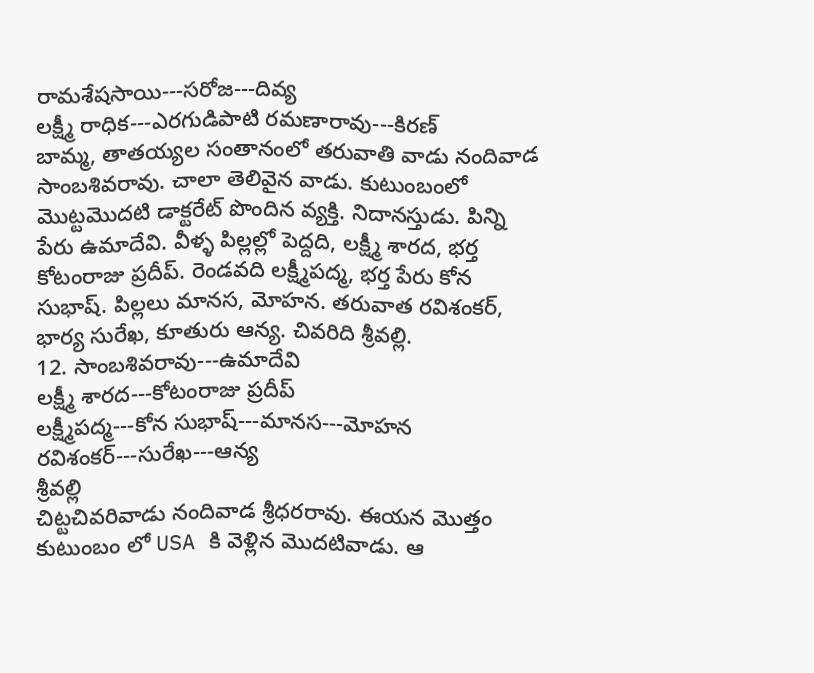రామశేషసాయి---సరోజ---దివ్య
లక్ష్మీ రాధిక---ఎరగుడిపాటి రమణారావు---కిరణ్
బామ్మ, తాతయ్యల సంతానంలో తరువాతి వాడు నందివాడ సాంబశివరావు. చాలా తెలివైన వాడు. కుటుంబంలో మొట్టమొదటి డాక్టరేట్ పొందిన వ్యక్తి. నిదానస్తుడు. పిన్ని పేరు ఉమాదేవి. వీళ్ళ పిల్లల్లో పెద్దది, లక్ష్మీ శారద, భర్త కోటంరాజు ప్రదీప్. రెండవది లక్ష్మీపద్మ, భర్త పేరు కోన సుభాష్. పిల్లలు మానస, మోహన. తరువాత రవిశంకర్, భార్య సురేఖ, కూతురు ఆన్య. చివరిది శ్రీవల్లి.
12. సాంబశివరావు---ఉమాదేవి
లక్ష్మీ శారద---కోటంరాజు ప్రదీప్
లక్ష్మీపద్మ---కోన సుభాష్---మానస---మోహన
రవిశంకర్---సురేఖ---ఆన్య
శ్రీవల్లి
చిట్టచివరివాడు నందివాడ శ్రీధరరావు. ఈయన మొత్తం కుటుంబం లో USA కి వెళ్లిన మొదటివాడు. ఆ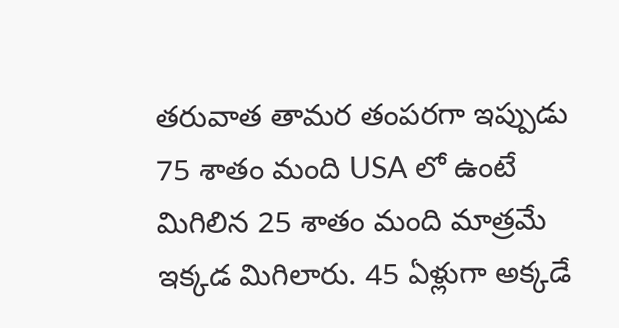తరువాత తామర తంపరగా ఇప్పుడు 75 శాతం మంది USA లో ఉంటే మిగిలిన 25 శాతం మంది మాత్రమే ఇక్కడ మిగిలారు. 45 ఏళ్లుగా అక్కడే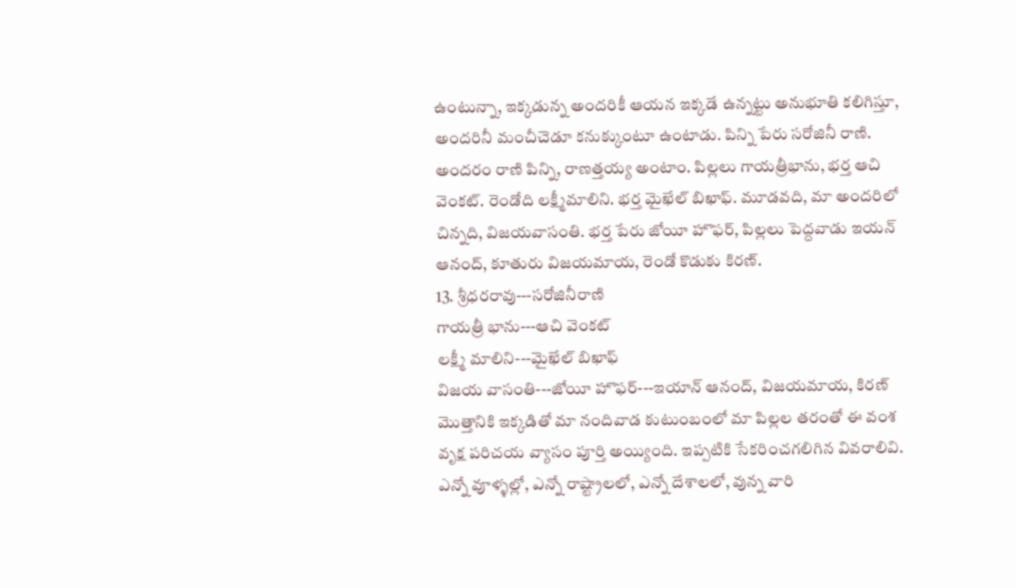ఉంటున్నా, ఇక్కడున్న అందరికీ ఆయన ఇక్కడే ఉన్నట్టు అనుభూతి కలిగిస్తూ, అందరినీ మంచీచెడూ కనుక్కుంటూ ఉంటాడు. పిన్ని పేరు సరోజినీ రాణి. అందరం రాణి పిన్ని, రాణత్తయ్య అంటాం. పిల్లలు గాయత్రీభాను, భర్త ఆచి వెంకట్. రెండోది లక్ష్మీమాలిని. భర్త మైఖేల్ బిఖాఫ్. మూడవది, మా అందరిలో చిన్నది, విజయవాసంతి. భర్త పేరు జోయీ హొఫర్, పిల్లలు పెద్దవాడు ఇయన్ ఆనంద్, కూతురు విజయమాయ, రెండో కొడుకు కిరణ్.
13. శ్రీధరరావు---సరోజినీరాణి
గాయత్రీ భాను---ఆచి వెంకట్
లక్ష్మీ మాలిని---మైఖేల్ బిఖాఫ్
విజయ వాసంతి---జోయీ హొఫర్---ఇయాన్ ఆనంద్, విజయమాయ, కిరణ్
మొత్తానికి ఇక్కడితో మా నందివాడ కుటుంబంలో మా పిల్లల తరంతో ఈ వంశ వృక్ష పరిచయ వ్యాసం పూర్తి అయ్యింది. ఇప్పటికి సేకరించగలిగిన వివరాలివి. ఎన్నో వూళ్ళల్లో, ఎన్నో రాష్ట్రాలలో, ఎన్నో దేశాలలో, వున్న వారి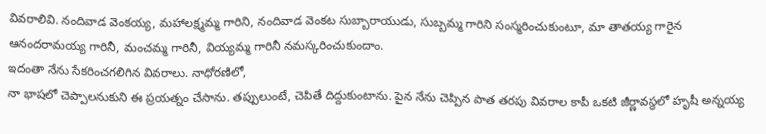వివరాలివి. నందివాడ వెంకయ్య, మహాలక్ష్మమ్మ గారిని, నందివాడ వెంకట సుబ్బారాయుడు, సుబ్బమ్మ గారిని సంస్మరించుకుంటూ, మా తాతయ్య గారైన ఆనందరామయ్య గారినీ, మంచమ్మ గారినీ, వియ్యమ్మ గారినీ నమస్కరించుకుందాం.
ఇదంతా నేను సేకరించగలిగిన వివరాలు. నాధోరణిలో,
నా భాషలో చెప్పాలనుకుని ఈ ప్రయత్నం చేసాను. తప్పులుంటే, చెపితే దిద్దుకుంటాను. పైన నేను చెప్పిన పాత తరపు వివరాల కాపీ ఒకటి జీర్ణావస్థలో హృషీ అన్నయ్య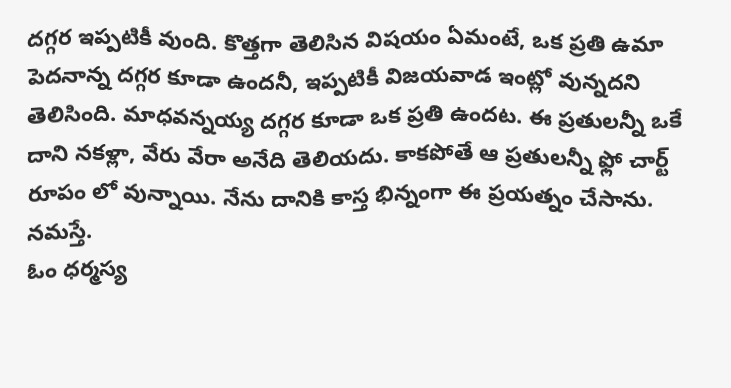దగ్గర ఇప్పటికీ వుంది. కొత్తగా తెలిసిన విషయం ఏమంటే, ఒక ప్రతి ఉమా పెదనాన్న దగ్గర కూడా ఉందనీ, ఇప్పటికీ విజయవాడ ఇంట్లో వున్నదని తెలిసింది. మాధవన్నయ్య దగ్గర కూడా ఒక ప్రతి ఉందట. ఈ ప్రతులన్నీ ఒకే దాని నకళ్లా, వేరు వేరా అనేది తెలియదు. కాకపోతే ఆ ప్రతులన్నీ ఫ్లో చార్ట్ రూపం లో వున్నాయి. నేను దానికి కాస్త భిన్నంగా ఈ ప్రయత్నం చేసాను. నమస్తే.
ఓం ధర్మస్య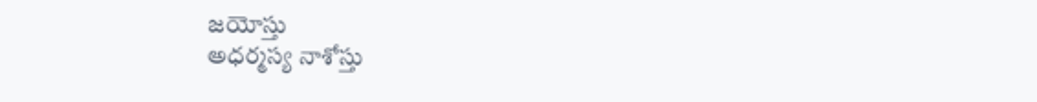జయోస్తు
అధర్మస్య నాశోస్తు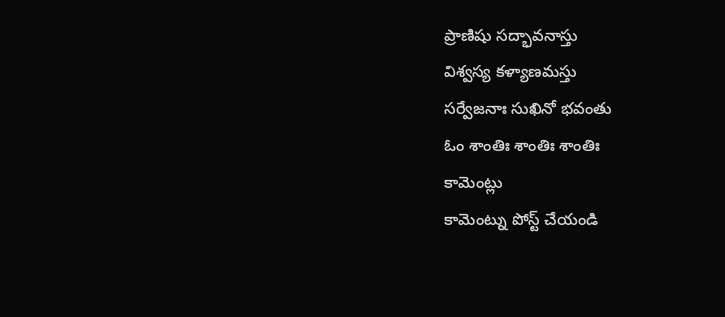ప్రాణిషు సద్భావనాస్తు
విశ్వస్య కళ్యాణమస్తు
సర్వేజనాః సుఖినో భవంతు
ఓం శాంతిః శాంతిః శాంతిః
కామెంట్లు
కామెంట్ను పోస్ట్ చేయండి